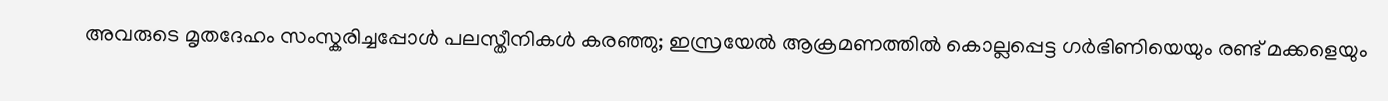അവരുടെ മൃതദേഹം സംസ്കരിച്ചപ്പോള്‍ പലസ്തീനികള്‍ കരഞ്ഞു; ഇസ്രയേൽ ആക്രമണത്തിൽ കൊല്ലപ്പെട്ട ഗർഭിണിയെയും രണ്ട് മക്ക‍ളെയും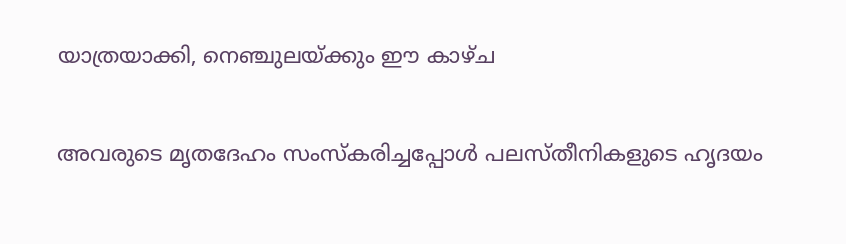യാത്രയാക്കി, നെഞ്ചുലയ്ക്കും ഈ കാ‍ഴ്ച

അവരുടെ മൃതദേഹം സംസ്കരിച്ചപ്പോള്‍ പലസ്തീനിക‍ളുടെ ഹൃദയം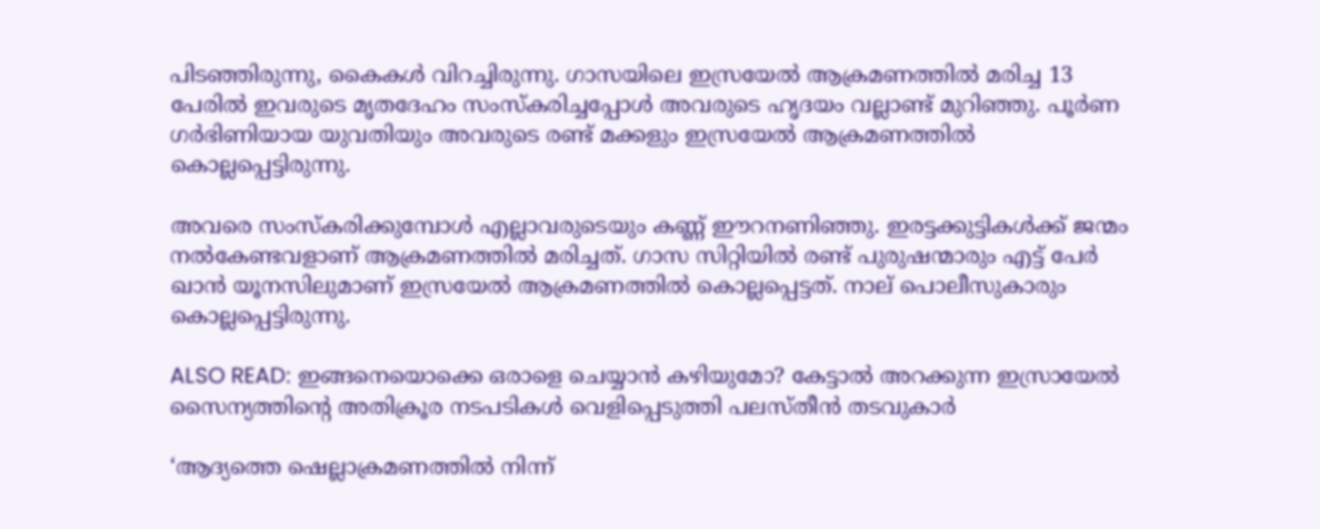പിടഞ്ഞിരുന്നു, കൈകള്‍ വിറച്ചിരുന്നു. ഗാസയിലെ ഇസ്രയേൽ ആക്രമണത്തിൽ മരിച്ച 13 പേരിൽ ഇവരുടെ മൃതദേഹം സംസ്കരിച്ചപ്പോള്‍ അവരുടെ ഹൃദയം വല്ലാണ്ട് മുറിഞ്ഞു. പൂർണ ഗർഭിണിയായ യുവതിയും അവരുടെ രണ്ട് മക്ക‍ളും ഇസ്രയേൽ ആക്രമണത്തിൽ കൊല്ലപ്പെട്ടിരുന്നു.

അവരെ സംസ്കരിക്കുമ്പോള്‍ എല്ലാവരുടെയും കണ്ണ് ഈറനണിഞ്ഞു. ഇരട്ടക്കുട്ടിക‍ള്‍ക്ക് ജന്മം നൽകേണ്ടവളാണ് ആക്രമണത്തിൽ മരിച്ചത്. ഗാസ സിറ്റിയിൽ രണ്ട് പുരുഷന്മാരും എട്ട് പേർ ഖാൻ യൂനസിലുമാണ് ഇസ്രയേൽ ആക്രമണത്തിൽ കൊല്ലപ്പെട്ടത്. നാല് പൊലീസുകാരും കൊല്ലപ്പെട്ടിരുന്നു.

ALSO READ: ഇങ്ങനെയൊക്കെ ഒരാളെ ചെയ്യാൻ കഴിയുമോ? കേട്ടാൽ അറക്കുന്ന ഇസ്രായേൽ സൈന്യത്തിന്റെ അതിക്രൂര നടപടികൾ വെളിപ്പെടുത്തി പലസ്തീൻ തടവുകാർ

‘ആദ്യത്തെ ഷെല്ലാക്രമണത്തിൽ നിന്ന്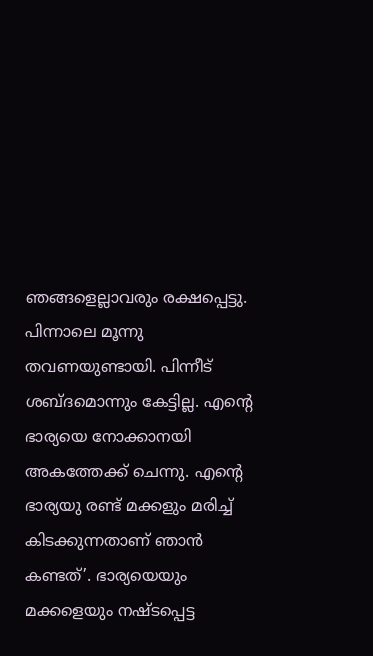ഞങ്ങളെല്ലാവരും രക്ഷപ്പെട്ടു. പിന്നാലെ മൂന്നു തവണയുണ്ടായി. പിന്നീട് ശബ്ദമൊന്നും കേട്ടില്ല. എന്റെ ഭാര്യയെ നോക്കാനയി അകത്തേക്ക് ചെന്നു. എൻ്റെ ഭാര്യയു രണ്ട് മക്കളും മരിച്ച് കിടക്കുന്നതാണ് ഞാൻ കണ്ടത്’. ഭാര്യയെയും മക്കളെയും നഷ്ടപ്പെട്ട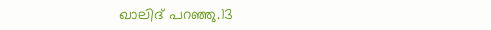ഖാലിദ് പറഞ്ഞു.13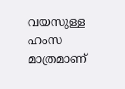വയസുള്ള ഹംസ മാത്രമാണ്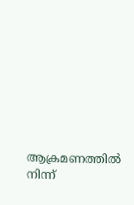ആക്രമണത്തിൽ നിന്ന്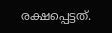രക്ഷപ്പെട്ടത്.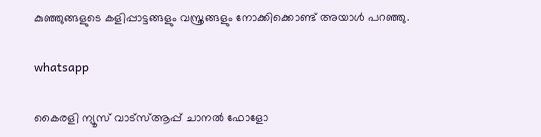കുഞ്ഞുങ്ങളുടെ കളിപ്പാട്ടങ്ങളും വസ്ത്രങ്ങളും നോക്കിക്കൊണ്ട് അയാള്‍ പറഞ്ഞു.

whatsapp

കൈരളി ന്യൂസ് വാട്‌സ്ആപ്പ് ചാനല്‍ ഫോളോ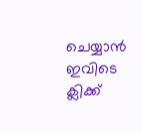ചെയ്യാന്‍ ഇവിടെ ക്ലിക്ക്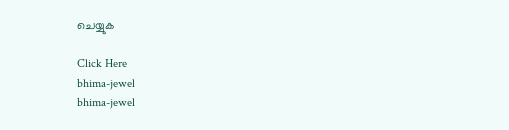ചെയ്യുക

Click Here
bhima-jewel
bhima-jewel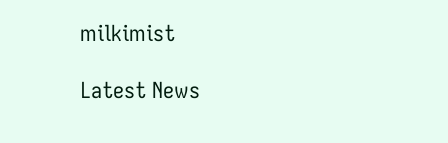milkimist

Latest News